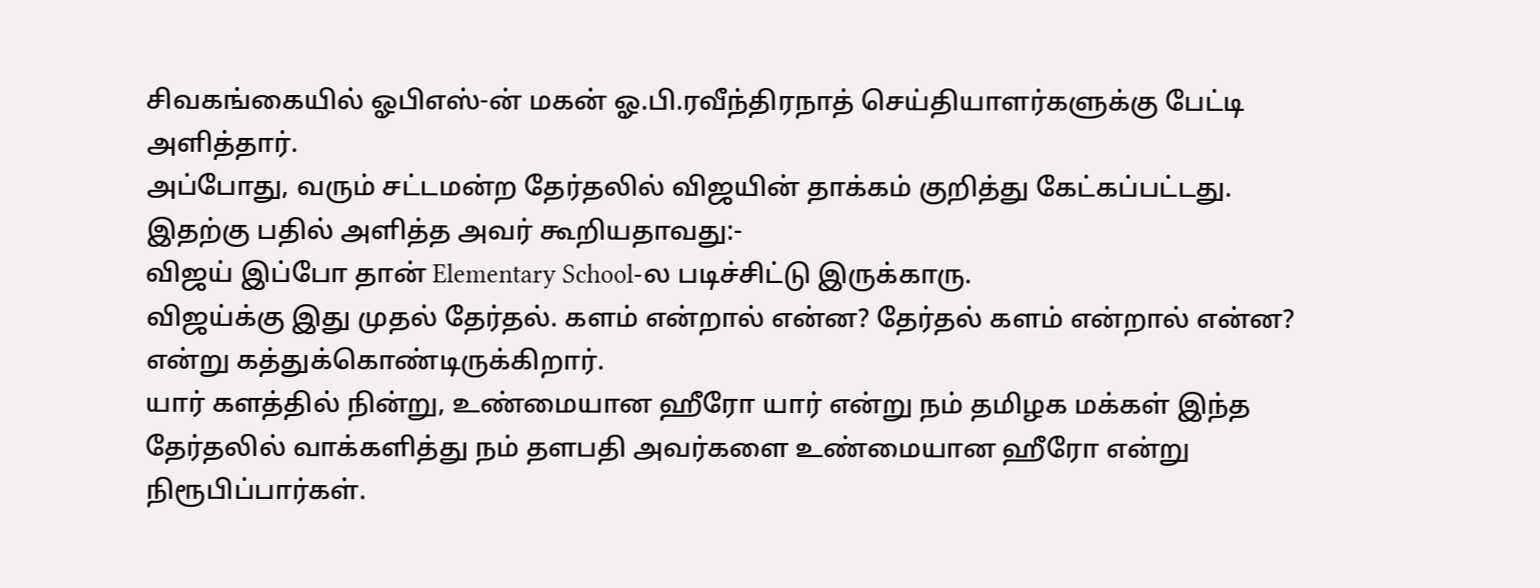சிவகங்கையில் ஓபிஎஸ்-ன் மகன் ஓ.பி.ரவீந்திரநாத் செய்தியாளர்களுக்கு பேட்டி அளித்தார்.
அப்போது, வரும் சட்டமன்ற தேர்தலில் விஜயின் தாக்கம் குறித்து கேட்கப்பட்டது.
இதற்கு பதில் அளித்த அவர் கூறியதாவது:-
விஜய் இப்போ தான் Elementary School-ல படிச்சிட்டு இருக்காரு.
விஜய்க்கு இது முதல் தேர்தல். களம் என்றால் என்ன? தேர்தல் களம் என்றால் என்ன? என்று கத்துக்கொண்டிருக்கிறார்.
யார் களத்தில் நின்று, உண்மையான ஹீரோ யார் என்று நம் தமிழக மக்கள் இந்த தேர்தலில் வாக்களித்து நம் தளபதி அவர்களை உண்மையான ஹீரோ என்று நிரூபிப்பார்கள்.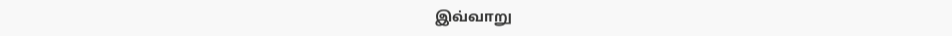இவ்வாறு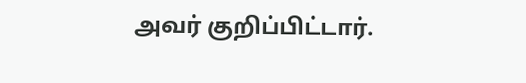அவர் குறிப்பிட்டார்.